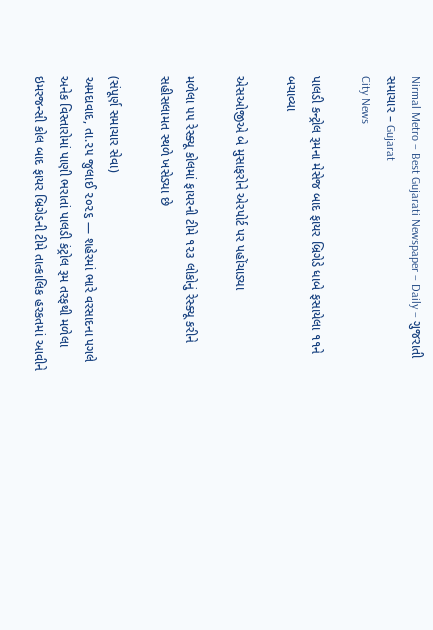Nirmal Metro – Best Gujarati Newspaper – Daily – ગુજરાતી સમાચાર – Gujarat
City News

પાલડી કન્ટ્રોલ રૂમના મેસેજ બાદ ફાયર બ્રિગેડે ધાબે ફસાયેલા ૧૧ને બચાવ્યા

એસઓજીએ બે મુસાફરોને એરપોર્ટ પર પહોંચાડ્યા

મળેલા ૫૫ રેસ્ક્યૂ કોલમાં ફાયરની ટીમે ૧૨૩ લોકોનું રેસ્ક્યૂ કરીને સહીસલામત સ્થળે ખસેડ્યા છે

(સંપૂર્ણ સમાચાર સેવા)
અમદાવાદ, તા.૨૫ જુલાઈ ૨૦૨૬ — શહેરમાં ભારે વરસાદના પગલે અનેક વિસ્તારોમાં પાણી ભરાતાં પાલડી કંટ્રોલ રૂમ તરફથી મળેલા ઇમરજન્સી કોલ બાદ ફાયર બ્રિગેડની ટીમે તાત્કાલિક હરકતમાં આવીને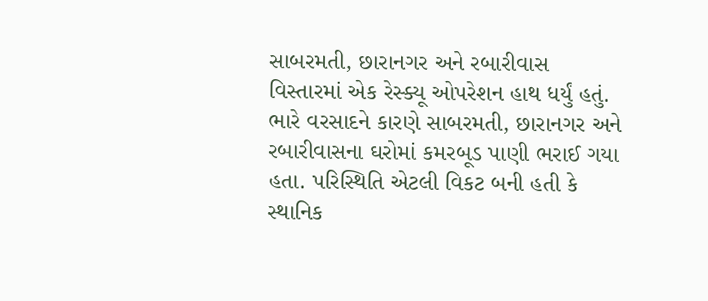સાબરમતી, છારાનગર અને રબારીવાસ વિસ્તારમાં એક રેસ્ક્યૂ ઓપરેશન હાથ ધર્યું હતું. ભારે વરસાદને કારણે સાબરમતી, છારાનગર અને રબારીવાસના ઘરોમાં કમરબૂડ પાણી ભરાઈ ગયા હતા. પરિસ્થિતિ એટલી વિકટ બની હતી કે સ્થાનિક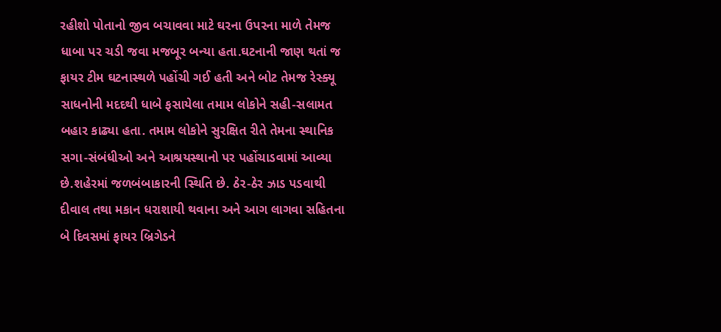રહીશો પોતાનો જીવ બચાવવા માટે ઘરના ઉપરના માળે તેમજ ધાબા પર ચડી જવા મજબૂર બન્યા હતા.ઘટનાની જાણ થતાં જ ફાયર ટીમ ઘટનાસ્થળે પહોંચી ગઈ હતી અને બોટ તેમજ રેસ્ક્યૂ સાધનોની મદદથી ધાબે ફસાયેલા તમામ લોકોને સહી-સલામત બહાર કાઢ્યા હતા. તમામ લોકોને સુરક્ષિત રીતે તેમના સ્થાનિક સગા-સંબંધીઓ અને આશ્રયસ્થાનો પર પહોંચાડવામાં આવ્યા છે.શહેરમાં જળબંબાકારની સ્થિતિ છે. ઠેર-ઠેર ઝાડ પડવાથી દીવાલ તથા મકાન ધરાશાયી થવાના અને આગ લાગવા સહિતના બે દિવસમાં ફાયર બ્રિગેડને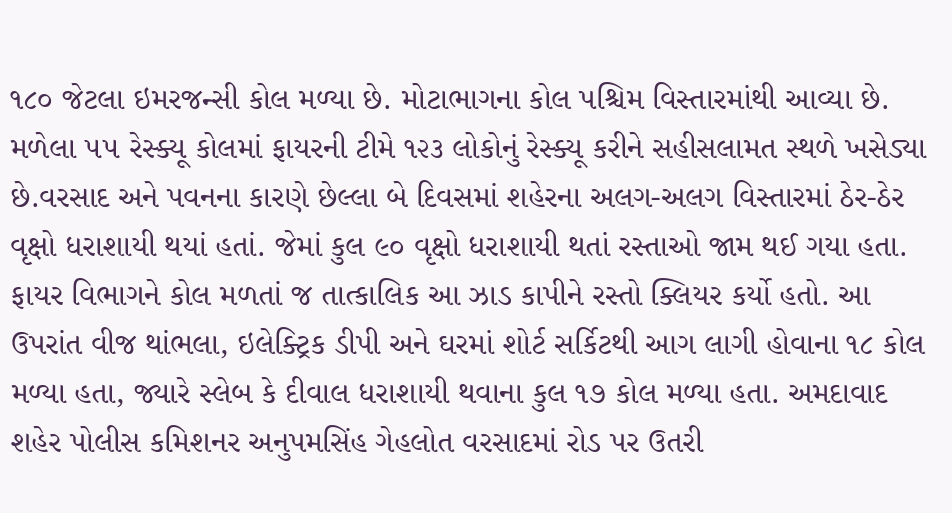૧૮૦ જેટલા ઇમરજન્સી કોલ મળ્યા છે. મોટાભાગના કોલ પશ્ચિમ વિસ્તારમાંથી આવ્યા છે. મળેલા ૫૫ રેસ્ક્યૂ કોલમાં ફાયરની ટીમે ૧૨૩ લોકોનું રેસ્ક્યૂ કરીને સહીસલામત સ્થળે ખસેડ્યા છે.વરસાદ અને પવનના કારણે છેલ્લા બે દિવસમાં શહેરના અલગ-અલગ વિસ્તારમાં ઠેર-ઠેર વૃક્ષો ધરાશાયી થયાં હતાં. જેમાં કુલ ૯૦ વૃક્ષો ધરાશાયી થતાં રસ્તાઓ જામ થઈ ગયા હતા. ફાયર વિભાગને કોલ મળતાં જ તાત્કાલિક આ ઝાડ કાપીને રસ્તો ક્લિયર કર્યો હતો. આ ઉપરાંત વીજ થાંભલા, ઇલેક્ટ્રિક ડીપી અને ઘરમાં શોર્ટ સર્કિટથી આગ લાગી હોવાના ૧૮ કોલ મળ્યા હતા, જ્યારે સ્લેબ કે દીવાલ ધરાશાયી થવાના કુલ ૧૭ કોલ મળ્યા હતા. અમદાવાદ શહેર પોલીસ કમિશનર અનુપમસિંહ ગેહલોત વરસાદમાં રોડ પર ઉતરી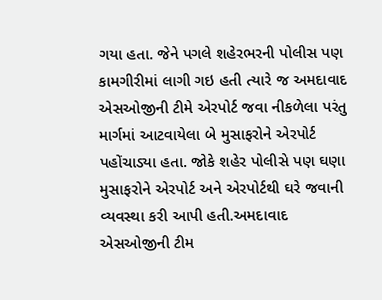ગયા હતા. જેને પગલે શહેરભરની પોલીસ પણ કામગીરીમાં લાગી ગઇ હતી ત્યારે જ અમદાવાદ એસઓજીની ટીમે એરપોર્ટ જવા નીકળેલા પરંતુ માર્ગમાં આટવાયેલા બે મુસાફરોને એરપોર્ટ પહોંચાડ્યા હતા. જોકે શહેર પોલીસે પણ ઘણા મુસાફરોને એરપોર્ટ અને એરપોર્ટથી ઘરે જવાની વ્યવસ્થા કરી આપી હતી.અમદાવાદ એસઓજીની ટીમ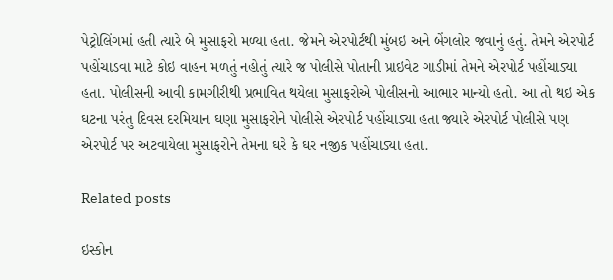પેટ્રોલિંગમાં હતી ત્યારે બે મુસાફરો મળ્યા હતા. જેમને એરપોર્ટથી મુંબઇ અને બેંગલોર જવાનું હતું. તેમને એરપોર્ટ પહોંચાડવા માટે કોઇ વાહન મળતું નહોતું ત્યારે જ પોલીસે પોતાની પ્રાઇવેટ ગાડીમાં તેમને એરપોર્ટ પહોંચાડ્યા હતા. પોલીસની આવી કામગીરીથી પ્રભાવિત થયેલા મુસાફરોએ પોલીસનો આભાર માન્યો હતો. આ તો થઇ એક ઘટના પરંતુ દિવસ દરમિયાન ઘણા મુસાફરોને પોલીસે એરપોર્ટ પહોંચાડ્યા હતા જ્યારે એરપોર્ટ પોલીસે પણ એરપોર્ટ પર અટવાયેલા મુસાફરોને તેમના ઘરે કે ઘર નજીક પહોંચાડ્યા હતા.

Related posts

ઇસ્કોન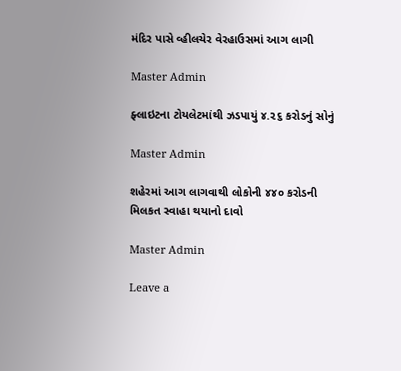મંદિર પાસે વ્હીલચેર વેરહાઉસમાં આગ લાગી

Master Admin

ફ્લાઇટના ટોયલેટમાંથી ઝડપાયું ૪.૨૬ કરોડનું સોનું

Master Admin

શહેરમાં આગ લાગવાથી લોકોની ૪૪૦ કરોડની મિલકત સ્વાહા થયાનો દાવો

Master Admin

Leave a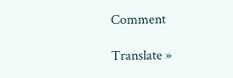Comment

Translate »